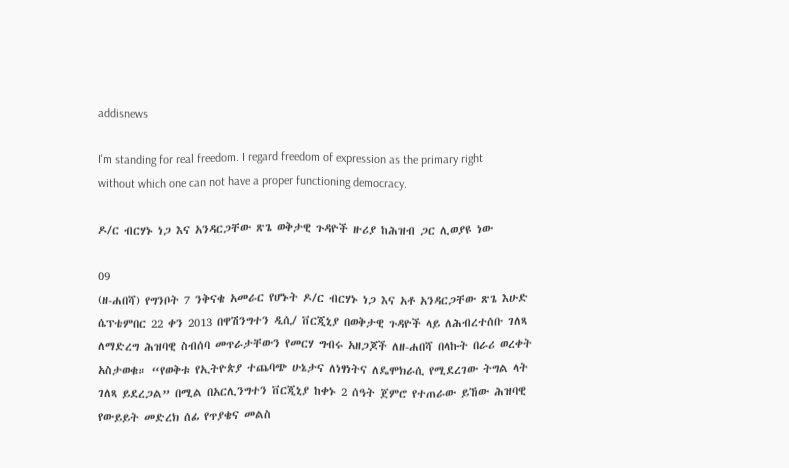addisnews

I'm standing for real freedom. I regard freedom of expression as the primary right without which one can not have a proper functioning democracy.

ዶ/ር ብርሃኑ ነጋ እና አንዳርጋቸው ጽጌ ወቅታዊ ጉዳዮች ዙሪያ ከሕዝብ ጋር ሊወያዩ ነው

09
(ዘ-ሐበሻ) የግንቦት 7 ንቅናቄ አመራር የሆኑት ዶ/ር ብርሃኑ ነጋ እና አቶ አንዳርጋቸው ጽጌ እሁድ ሴፕቴምበር 22 ቀን 2013 በዋሽንግተን ዲሲ/ ቨርጂኒያ በወቅታዊ ጉዳዮች ላይ ለሕብረተሰቡ ገለጻ ለማድረግ ሕዝባዊ ስብሰባ መጥራታቸውን የመርሃ ግብሩ አዘጋጆች ለዘ-ሐበሻ በላኩት በራሪ ወረቀት አስታወቁ። “የወቅቱ የኢትዮጵያ ተጨባጭ ሁኔታና ለነፃነትና ለዴሞክራሲ የሚደረገው ትግል ላት ገለጻ ይደረጋል” በሚል በአርሊንግተን ቨርጂኒያ ከቀኑ 2 ሰዓት ጀምሮ የተጠራው ይኸው ሕዝባዊ የውይይት መድረክ ሰፊ የጥያቄና መልስ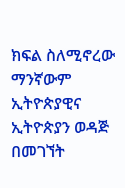ክፍል ስለሚኖረው ማንኛውም ኢትዮጵያዊና ኢትዮጵያን ወዳጅ በመገኘት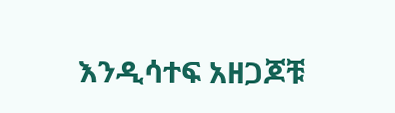እንዲሳተፍ አዘጋጆቹ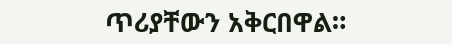ጥሪያቸውን አቅርበዋል።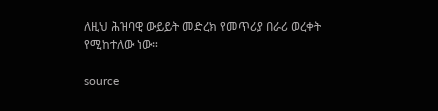ለዚህ ሕዝባዊ ውይይት መድረክ የመጥሪያ በራሪ ወረቀት የሚከተለው ነው።

source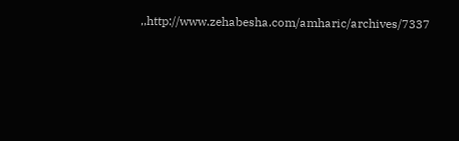,,http://www.zehabesha.com/amharic/archives/7337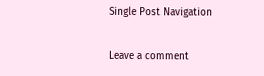Single Post Navigation

Leave a comment